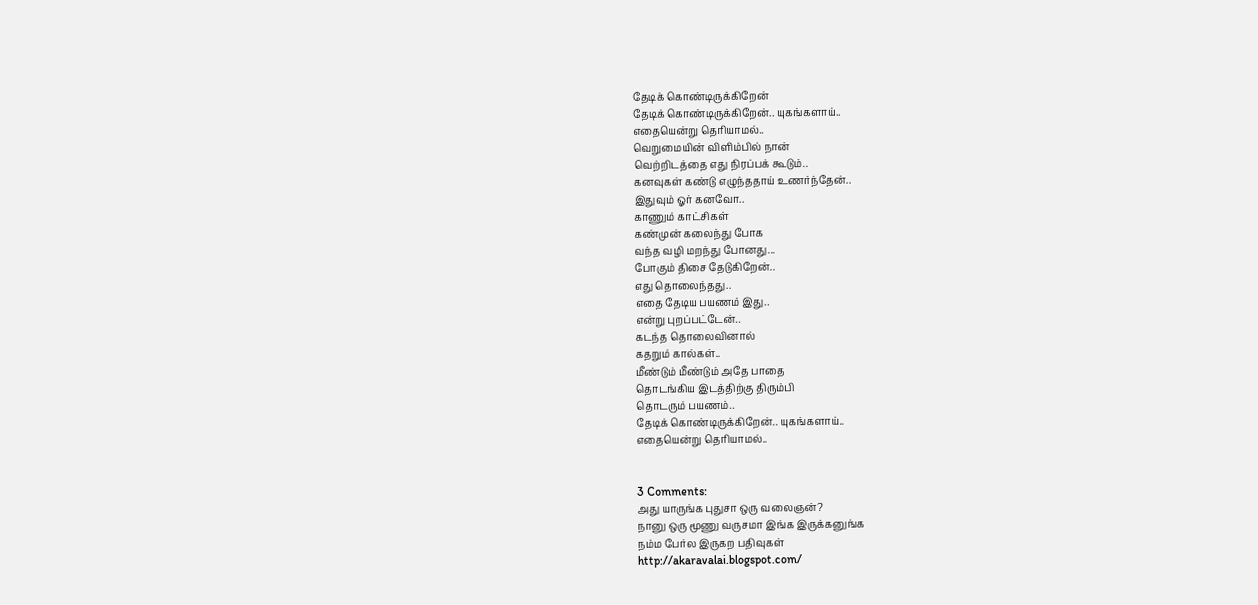தேடிக் கொண்டிருக்கிறேன்
தேடிக் கொண்டிருக்கிறேன்.. யுகங்களாய்..
எதையென்று தெரியாமல்..
வெறுமையின் விளிம்பில் நான்
வெற்றிடத்தை எது நிரப்பக் கூடும்..
கனவுகள் கண்டு எழுந்ததாய் உணர்ந்தேன்..
இதுவும் ஓர் கனவோ..
காணும் காட்சிகள்
கண்முன் கலைந்து போக
வந்த வழி மறந்து போனது...
போகும் திசை தேடுகிறேன்..
எது தொலைந்தது..
எதை தேடிய பயணம் இது..
என்று புறப்பட்டேன்..
கடந்த தொலைவினால்
கதறும் கால்கள்..
மீண்டும் மீண்டும் அதே பாதை
தொடங்கிய இடத்திற்கு திரும்பி
தொடரும் பயணம்..
தேடிக் கொண்டிருக்கிறேன்.. யுகங்களாய்..
எதையென்று தெரியாமல்..


3 Comments:
அது யாருங்க புதுசா ஒரு வலைஞன்?
நானு ஒரு மூணு வருசமா இங்க இருக்கனுங்க
நம்ம பேர்ல இருகற பதிவுகள்
http://akaravalai.blogspot.com/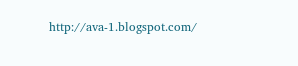http://ava-1.blogspot.com/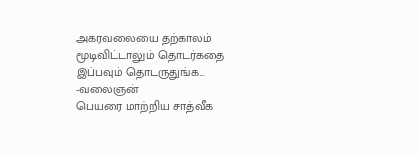அகரவலையை தற்காலம் மூடிவிட்டாலும் தொடர்கதை இப்பவும் தொடருதுங்க...
-வலைஞன்
பெயரை மாற்றிய சாத்வீக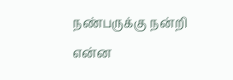நண்பருக்கு நன்றி
என்ன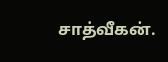சாத்வீகன்.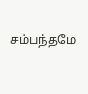சம்பந்தமே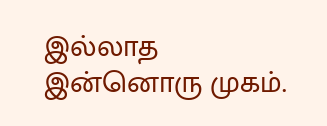இல்லாத இன்னொரு முகம்.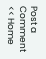Post a Comment
<< Home